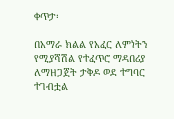ቀጥታ፡

በአማራ ክልል የአፈር ለምነትን የሚያሻሽል የተፈጥሮ ማዳበሪያ ለማዘጋጀት ታቅዶ ወደ ተግባር ተገብቷል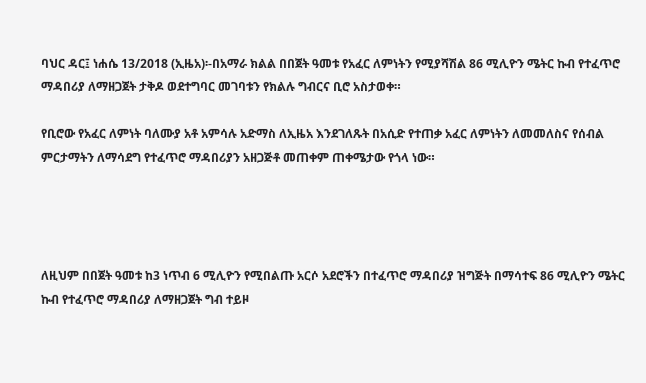ባህር ዳር፤ ነሐሴ 13/2018 (ኢዜአ)፡-በአማራ ክልል በበጀት ዓመቱ የአፈር ለምነትን የሚያሻሽል 86 ሚሊዮን ሜትር ኩብ የተፈጥሮ ማዳበሪያ ለማዘጋጀት ታቅዶ ወደተግባር መገባቱን የክልሉ ግብርና ቢሮ አስታወቀ።

የቢሮው የአፈር ለምነት ባለሙያ አቶ አምሳሉ አድማስ ለኢዜአ እንደገለጹት በአሲድ የተጠቃ አፈር ለምነትን ለመመለስና የሰብል ምርታማትን ለማሳደግ የተፈጥሮ ማዳበሪያን አዘጋጅቶ መጠቀም ጠቀሜታው የጎላ ነው።




ለዚህም በበጀት ዓመቱ ከ3 ነጥብ 6 ሚሊዮን የሚበልጡ አርሶ አደሮችን በተፈጥሮ ማዳበሪያ ዝግጅት በማሳተፍ 86 ሚሊዮን ሜትር ኩብ የተፈጥሮ ማዳበሪያ ለማዘጋጀት ግብ ተይዞ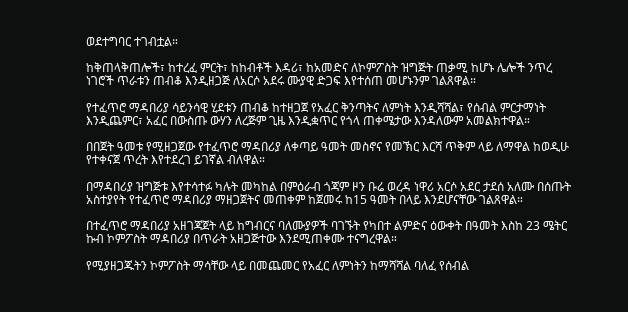ወደተግባር ተገብቷል።

ከቅጠላቅጠሎች፣ ከተረፈ ምርት፣ ከከብቶች እዳሪ፣ ከአመድና ለኮምፖስት ዝግጅት ጠቃሚ ከሆኑ ሌሎች ንጥረ ነገሮች ጥራቱን ጠብቆ እንዲዘጋጅ ለአርሶ አደሩ ሙያዊ ድጋፍ እየተሰጠ መሆኑንም ገልጸዋል።

የተፈጥሮ ማዳበሪያ ሳይንሳዊ ሂደቱን ጠብቆ ከተዘጋጀ የአፈር ቅንጣትና ለምነት እንዲሻሻል፣ የሰብል ምርታማነት እንዲጨምር፣ አፈር በውስጡ ውሃን ለረጅም ጊዜ እንዲቋጥር የጎላ ጠቀሜታው እንዳለውም አመልክተዋል።

በበጀት ዓመቱ የሚዘጋጀው የተፈጥሮ ማዳበሪያ ለቀጣይ ዓመት መስኖና የመኽር እርሻ ጥቅም ላይ ለማዋል ከወዲሁ የተቀናጀ ጥረት እየተደረገ ይገኛል ብለዋል።

በማዳበሪያ ዝግጅቱ እየተሳተፉ ካሉት መካከል በምዕራብ ጎጃም ዞን ቡሬ ወረዳ ነዋሪ አርሶ አደር ታደሰ አለሙ በሰጡት አስተያየት የተፈጥሮ ማዳበሪያ ማዘጋጀትና መጠቀም ከጀመሩ ከ15 ዓመት በላይ እንደሆናቸው ገልጸዋል።

በተፈጥሮ ማዳበሪያ አዘገጃጀት ላይ ከግብርና ባለሙያዎች ባገኙት የካበተ ልምድና ዕውቀት በዓመት እስከ 23 ሜትር ኩብ ኮምፖስት ማዳበሪያ በጥራት አዘጋጅተው እንደሚጠቀሙ ተናግረዋል።

የሚያዘጋጁትን ኮምፖስት ማሳቸው ላይ በመጨመር የአፈር ለምነትን ከማሻሻል ባለፈ የሰብል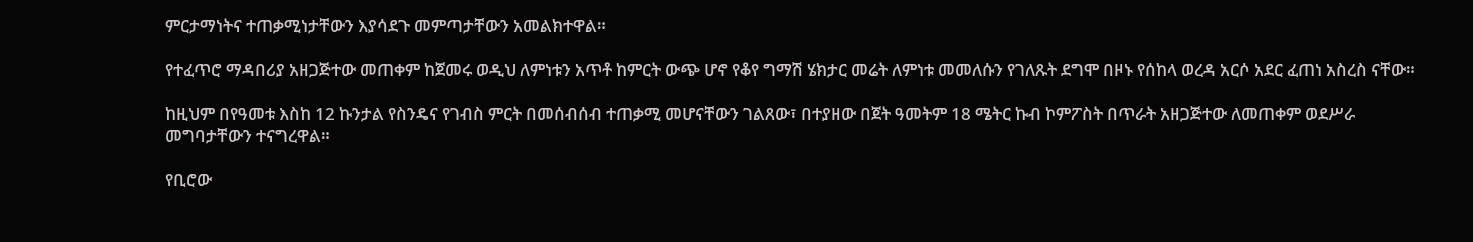ምርታማነትና ተጠቃሚነታቸውን እያሳደጉ መምጣታቸውን አመልክተዋል።

የተፈጥሮ ማዳበሪያ አዘጋጅተው መጠቀም ከጀመሩ ወዲህ ለምነቱን አጥቶ ከምርት ውጭ ሆኖ የቆየ ግማሽ ሄክታር መሬት ለምነቱ መመለሱን የገለጹት ደግሞ በዞኑ የሰከላ ወረዳ አርሶ አደር ፈጠነ አስረስ ናቸው።

ከዚህም በየዓመቱ እስከ 12 ኩንታል የስንዴና የገብስ ምርት በመሰብሰብ ተጠቃሚ መሆናቸውን ገልጸው፣ በተያዘው በጀት ዓመትም 18 ሜትር ኩብ ኮምፖስት በጥራት አዘጋጅተው ለመጠቀም ወደሥራ መግባታቸውን ተናግረዋል።

የቢሮው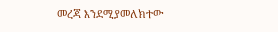መረጃ እንደሚያመለክተው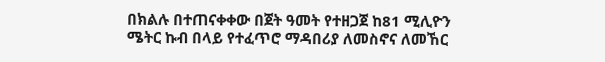በክልሉ በተጠናቀቀው በጀት ዓመት የተዘጋጀ ከ81 ሚሊዮን ሜትር ኩብ በላይ የተፈጥሮ ማዳበሪያ ለመስኖና ለመኸር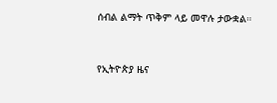ሰብል ልማት ጥቅም ላይ መዋሉ ታውቋል።



የኢትዮጵያ ዜና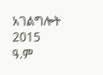አገልግሎት
2015
ዓ.ም